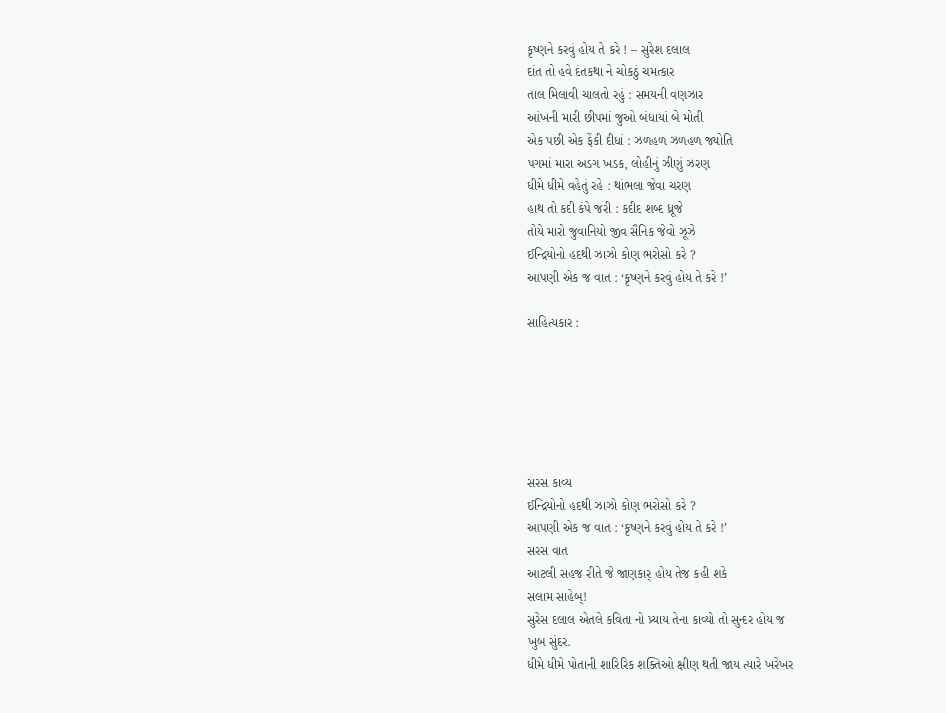કૃષ્ણને કરવું હોય તે કરે ! – સુરેશ દલાલ
દાંત તો હવે દંતકથા ને ચોકઠું ચમત્કાર
તાલ મિલાવી ચાલતો રહું : સમયની વણઝાર
આંખની મારી છીપમાં જુઓ બંધાયાં બે મોતી
એક પછી એક ફેંકી દીધાં : ઝળહળ ઝળહળ જ્યોતિ
પગમાં મારા અડગ ખડક, લોહીનું ઝીણું ઝરણ
ધીમે ધીમે વહેતું રહે : થાંભલા જેવા ચરણ
હાથ તો કદી કંપે જરી : કદીદ શબ્દ ધ્રૂજે
તોયે મારો જુવાનિયો જીવ સૈનિક જેવો ઝૂઝે
ઈન્દ્રિયોનો હદથી ઝાઝો કોણ ભરોસો કરે ?
આપણી એક જ વાત : ‘કૃષ્ણને કરવું હોય તે કરે !’

સાહિત્યકાર :






સરસ કાવ્ય
ઈન્દ્રિયોનો હદથી ઝાઝો કોણ ભરોસો કરે ?
આપણી એક જ વાત : ‘કૃષ્ણને કરવું હોય તે કરે !’
સરસ વાત
આટલી સહજ રીતે જે જાણકાર્ હોય તેજ કહી શકે
સલામ સાહેબ્!
સુરેસ દલાલ એતલે કવિતા નો પ્ર્યાય તેના કાવ્યો તો સુન્દર હોય જ
ખુબ સુંદર.
ધીમે ધીમે પોતાની શારિરિક શક્તિઓ ક્ષીણ થતી જાય ત્યારે ખરેખર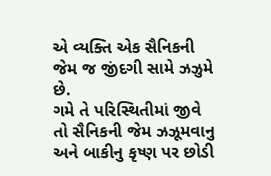એ વ્યક્તિ એક સૈનિકની જેમ જ જીંદગી સામે ઝઝુમે છે.
ગમે તે પરિસ્થિતીમાં જીવે તો સૈનિકની જેમ ઝઝૂમવાનુ અને બાકીનુ કૃષ્ણ પર છોડી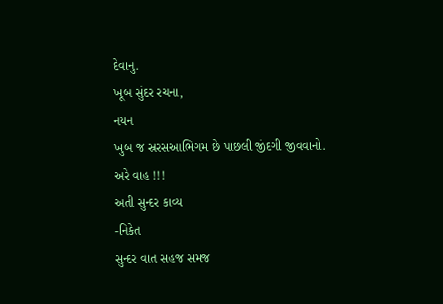દેવાનુ.
ખૂબ સુંદર રચના,
નયન
ખુબ જ સ્રરસઆભિગમ છે પાછલી જીંદગી જીવવાનો.
અરે વાહ !!!
અતી સુન્દર કાવ્ય
-નિકેત
સુન્દર વાત સહજ સમજ